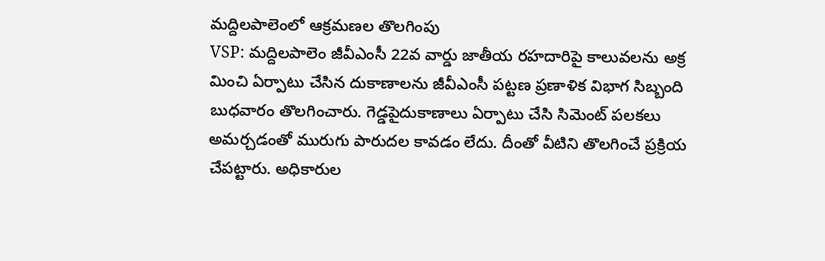మద్దిలపాలెంలో ఆక్రమణల తొలగింపు
VSP: మద్దిలపాలెం జీవీఎంసీ 22వ వార్డు జాతీయ రహదారిపై కాలువలను అక్ర మించి ఏర్పాటు చేసిన దుకాణాలను జీవీఎంసీ పట్టణ ప్రణాళిక విభాగ సిబ్బంది బుధవారం తొలగించారు. గెడ్డపైదుకాణాలు ఏర్పాటు చేసి సిమెంట్ పలకలు అమర్చడంతో మురుగు పారుదల కావడం లేదు. దీంతో వీటిని తొలగించే ప్రక్రియ చేపట్టారు. అధికారుల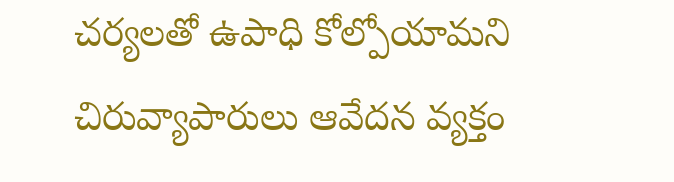చర్యలతో ఉపాధి కోల్పోయామని చిరువ్యాపారులు ఆవేదన వ్యక్తం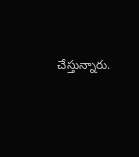చేస్తున్నారు.